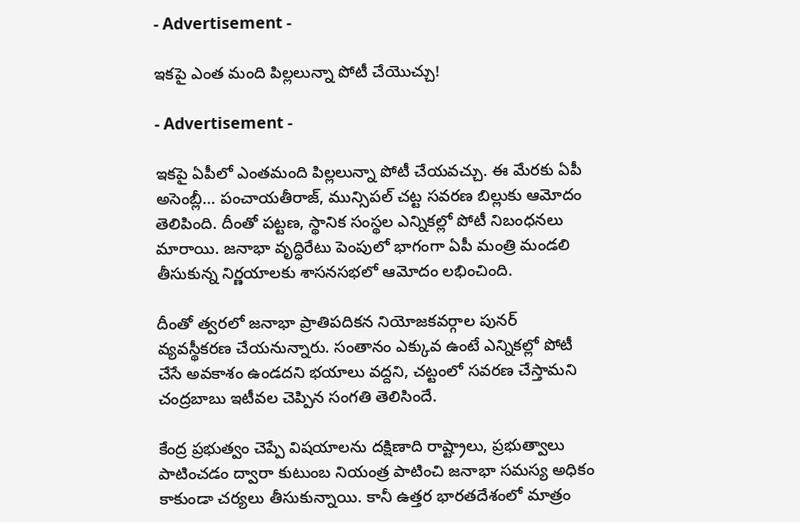- Advertisement -

ఇకపై ఎంత మంది పిల్లలున్నా పోటీ చేయొచ్చు!

- Advertisement -

ఇకపై ఏపీలో ఎంతమంది పిల్లలున్నా పోటీ చేయవచ్చు. ఈ మేరకు ఏపీ అసెంబ్లీ… పంచాయతీరాజ్, మున్సిపల్ చట్ట సవరణ బిల్లుకు ఆమోదం తెలిపింది. దీంతో పట్టణ, స్థానిక సంస్థల ఎన్నికల్లో పోటీ నిబంధనలు మారాయి. జనాభా వృద్ధిరేటు పెంపులో భాగంగా ఏపీ మంత్రి మండలి తీసుకున్న నిర్ణయాలకు శాసనసభలో ఆమోదం లభించింది.

దీంతో త్వరలో జనాభా ప్రాతిపదికన నియోజకవర్గాల పునర్ వ్యవస్థీకరణ చేయనున్నారు. సంతానం ఎక్కువ ఉంటే ఎన్నికల్లో పోటీ చేసే అవకాశం ఉండదని భయాలు వద్దని, చట్టంలో సవరణ చేస్తామని చంద్రబాబు ఇటీవల చెప్పిన సంగతి తెలిసిందే.

కేంద్ర ప్రభుత్వం చెప్పే విషయాలను దక్షిణాది రాష్ట్రాలు, ప్రభుత్వాలు పాటించడం ద్వారా కుటుంబ నియంత్ర పాటించి జనాభా సమస్య అధికం కాకుండా చర్యలు తీసుకున్నాయి. కానీ ఉత్తర భారతదేశంలో మాత్రం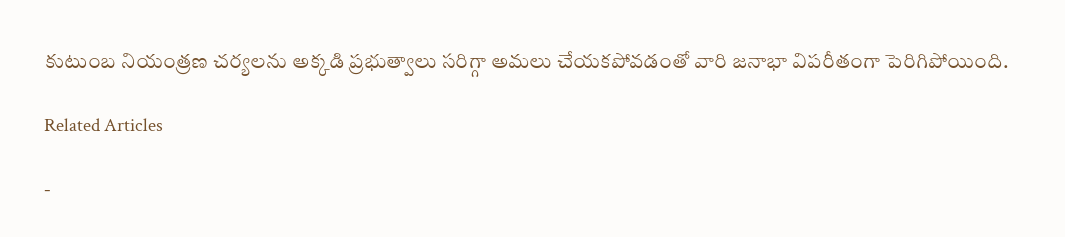కుటుంబ నియంత్రణ చర్యలను అక్కడి ప్రభుత్వాలు సరిగ్గా అమలు చేయకపోవడంతో వారి జనాభా విపరీతంగా పెరిగిపోయింది.

Related Articles

-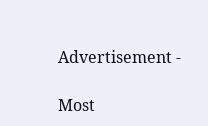Advertisement -

Most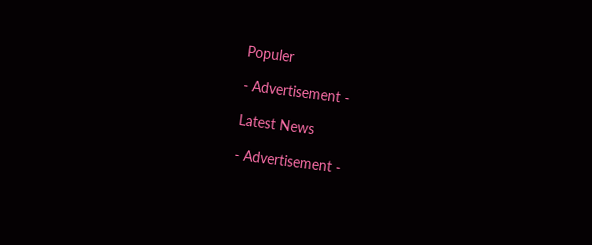Populer

- Advertisement -

Latest News

- Advertisement -